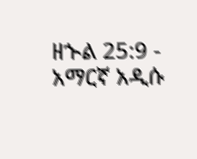ዘኍል 25:9 - አማርኛ አዲሱ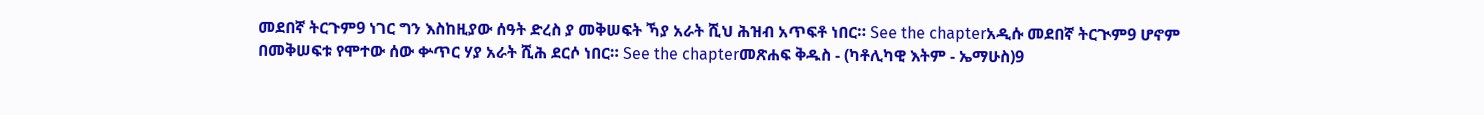መደበኛ ትርጉም9 ነገር ግን እስከዚያው ሰዓት ድረስ ያ መቅሠፍት ኻያ አራት ሺህ ሕዝብ አጥፍቶ ነበር። See the chapterአዲሱ መደበኛ ትርጒም9 ሆኖም በመቅሠፍቱ የሞተው ሰው ቍጥር ሃያ አራት ሺሕ ደርሶ ነበር። See the chapterመጽሐፍ ቅዱስ - (ካቶሊካዊ እትም - ኤማሁስ)9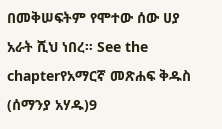በመቅሠፍትም የሞተው ሰው ሀያ አራት ሺህ ነበረ። See the chapterየአማርኛ መጽሐፍ ቅዱስ (ሰማንያ አሃዱ)9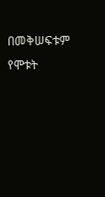በመቅሠፍቱም የሞቱት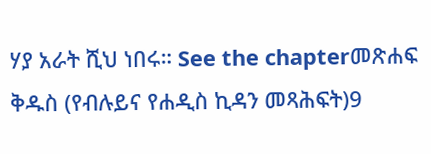ሃያ አራት ሺህ ነበሩ። See the chapterመጽሐፍ ቅዱስ (የብሉይና የሐዲስ ኪዳን መጻሕፍት)9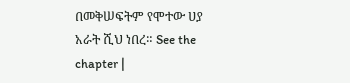በመቅሠፍትም የሞተው ሀያ አራት ሺህ ነበረ። See the chapter |